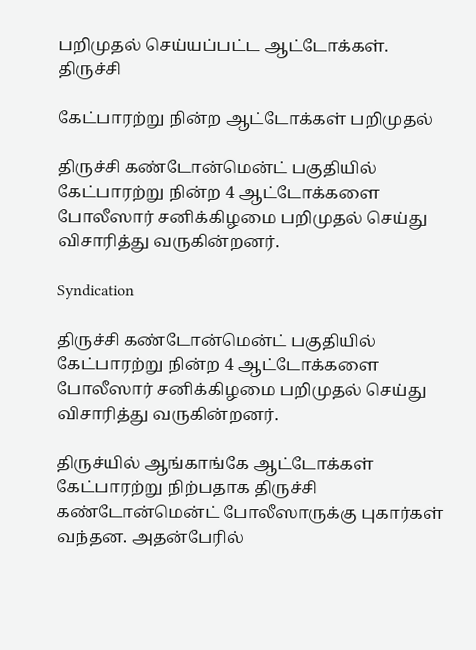பறிமுதல் செய்யப்பட்ட ஆட்டோக்கள்.
திருச்சி

கேட்பாரற்று நின்ற ஆட்டோக்கள் பறிமுதல்

திருச்சி கண்டோன்மென்ட் பகுதியில் கேட்பாரற்று நின்ற 4 ஆட்டோக்களை போலீஸார் சனிக்கிழமை பறிமுதல் செய்து விசாரித்து வருகின்றனர்.

Syndication

திருச்சி கண்டோன்மென்ட் பகுதியில் கேட்பாரற்று நின்ற 4 ஆட்டோக்களை போலீஸார் சனிக்கிழமை பறிமுதல் செய்து விசாரித்து வருகின்றனர்.

திருச்யில் ஆங்காங்கே ஆட்டோக்கள் கேட்பாரற்று நிற்பதாக திருச்சி கண்டோன்மென்ட் போலீஸாருக்கு புகார்கள் வந்தன. அதன்பேரில்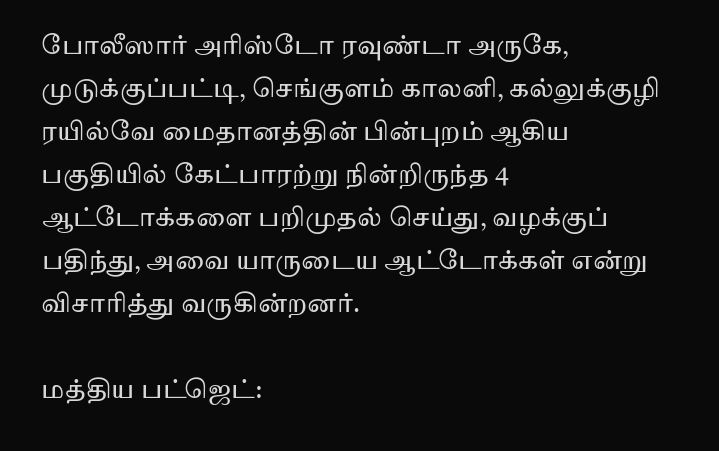போலீஸார் அரிஸ்டோ ரவுண்டா அருகே, முடுக்குப்பட்டி, செங்குளம் காலனி, கல்லுக்குழி ரயில்வே மைதானத்தின் பின்புறம் ஆகிய பகுதியில் கேட்பாரற்று நின்றிருந்த 4 ஆட்டோக்களை பறிமுதல் செய்து, வழக்குப் பதிந்து, அவை யாருடைய ஆட்டோக்கள் என்று விசாரித்து வருகின்றனர்.

மத்திய பட்ஜெட்: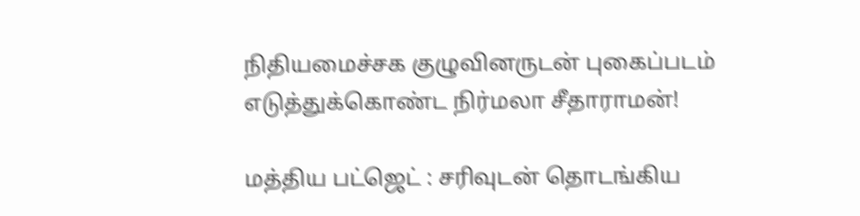நிதியமைச்சக குழுவினருடன் புகைப்படம் எடுத்துக்கொண்ட நிர்மலா சீதாராமன்!

மத்திய பட்ஜெட் : சரிவுடன் தொடங்கிய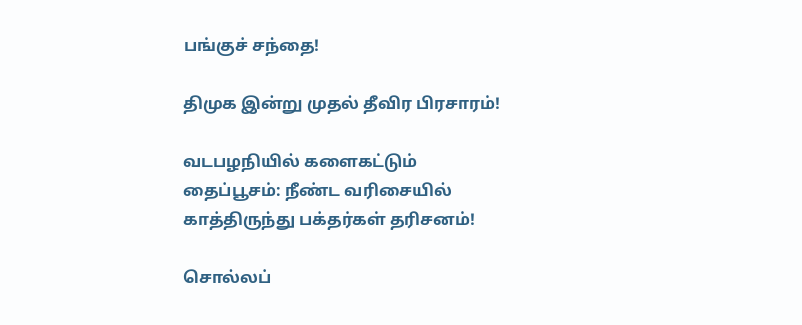பங்குச் சந்தை!

திமுக இன்று முதல் தீவிர பிரசாரம்!

வடபழநியில் களைகட்டும் தைப்பூசம்: நீண்ட வரிசையில் காத்திருந்து பக்தர்கள் தரிசனம்!

சொல்லப்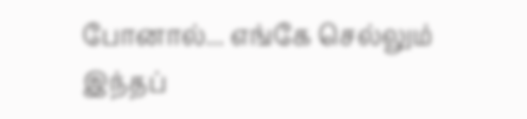போனால்... எங்கே செல்லும் இந்தப்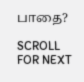பாதை?

SCROLL FOR NEXT